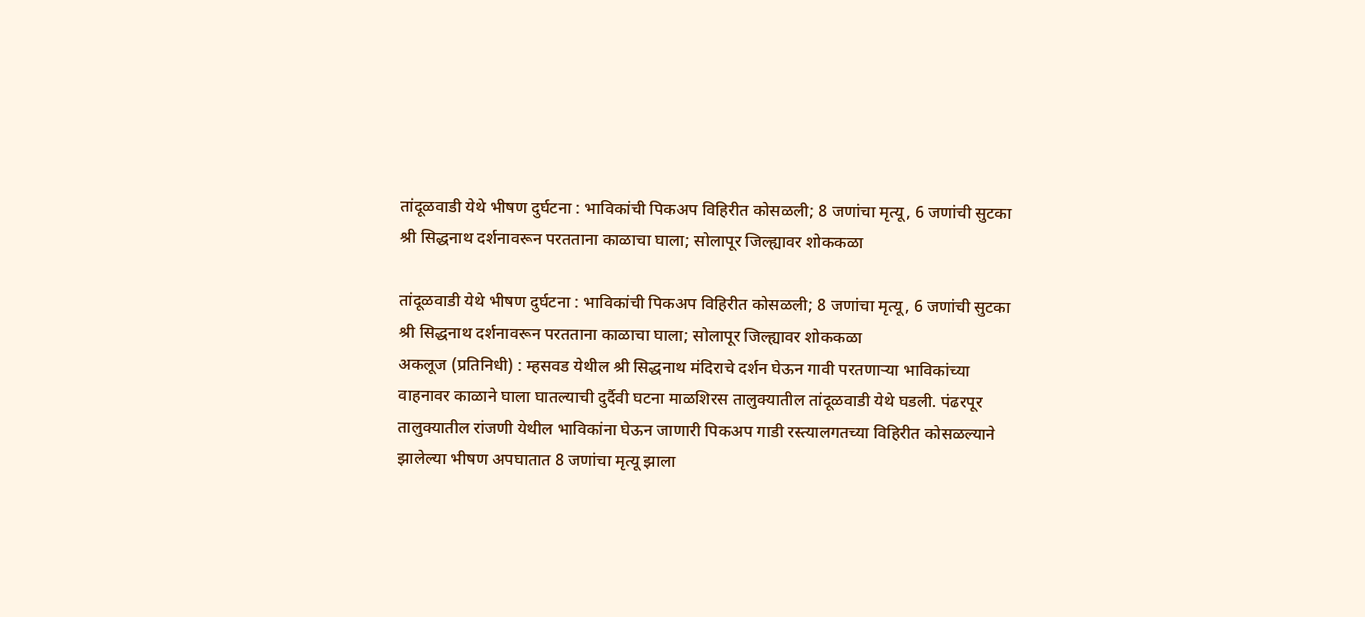तांदूळवाडी येथे भीषण दुर्घटना : भाविकांची पिकअप विहिरीत कोसळली; 8 जणांचा मृत्यू, 6 जणांची सुटका
श्री सिद्धनाथ दर्शनावरून परतताना काळाचा घाला; सोलापूर जिल्ह्यावर शोककळा

तांदूळवाडी येथे भीषण दुर्घटना : भाविकांची पिकअप विहिरीत कोसळली; 8 जणांचा मृत्यू, 6 जणांची सुटका
श्री सिद्धनाथ दर्शनावरून परतताना काळाचा घाला; सोलापूर जिल्ह्यावर शोककळा
अकलूज (प्रतिनिधी) : म्हसवड येथील श्री सिद्धनाथ मंदिराचे दर्शन घेऊन गावी परतणाऱ्या भाविकांच्या वाहनावर काळाने घाला घातल्याची दुर्दैवी घटना माळशिरस तालुक्यातील तांदूळवाडी येथे घडली. पंढरपूर तालुक्यातील रांजणी येथील भाविकांना घेऊन जाणारी पिकअप गाडी रस्त्यालगतच्या विहिरीत कोसळल्याने झालेल्या भीषण अपघातात 8 जणांचा मृत्यू झाला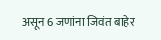असून 6 जणांना जिवंत बाहेर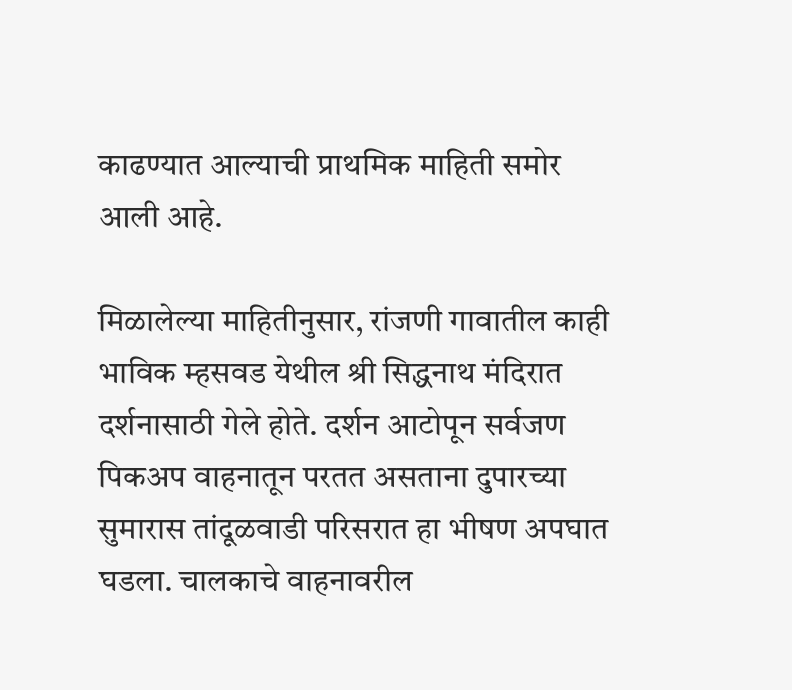काढण्यात आल्याची प्राथमिक माहिती समोर आली आहे.

मिळालेल्या माहितीनुसार, रांजणी गावातील काही भाविक म्हसवड येथील श्री सिद्धनाथ मंदिरात दर्शनासाठी गेले होते. दर्शन आटोपून सर्वजण पिकअप वाहनातून परतत असताना दुपारच्या सुमारास तांदूळवाडी परिसरात हा भीषण अपघात घडला. चालकाचे वाहनावरील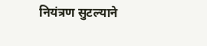नियंत्रण सुटल्याने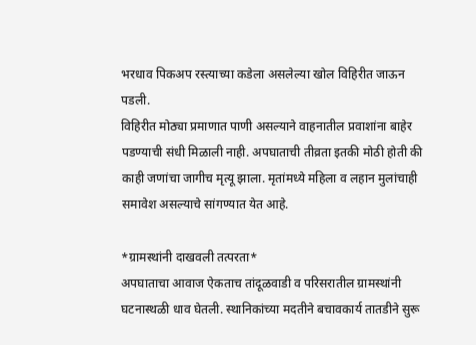भरधाव पिकअप रस्त्याच्या कडेला असलेल्या खोल विहिरीत जाऊन पडली.
विहिरीत मोठ्या प्रमाणात पाणी असल्याने वाहनातील प्रवाशांना बाहेर पडण्याची संधी मिळाली नाही. अपघाताची तीव्रता इतकी मोठी होती की काही जणांचा जागीच मृत्यू झाला. मृतांमध्ये महिला व लहान मुलांचाही समावेश असल्याचे सांगण्यात येत आहे.

*ग्रामस्थांनी दाखवली तत्परता*
अपघाताचा आवाज ऐकताच तांदूळवाडी व परिसरातील ग्रामस्थांनी घटनास्थळी धाव घेतली. स्थानिकांच्या मदतीने बचावकार्य तातडीने सुरू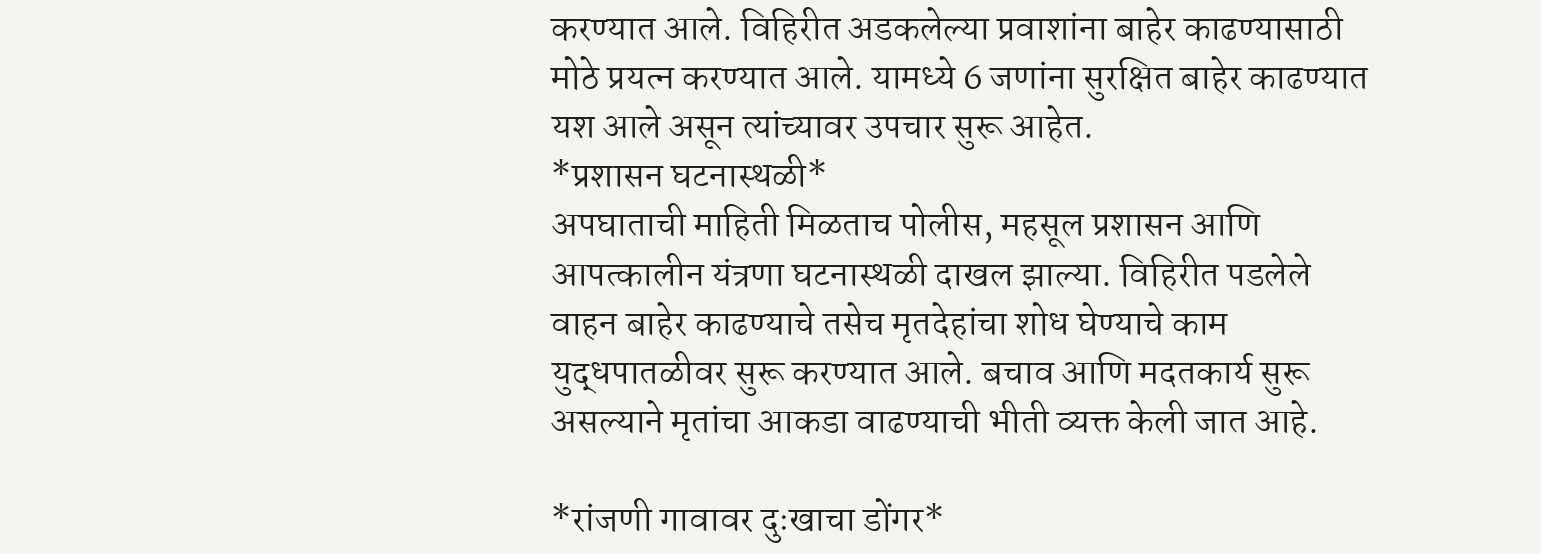करण्यात आले. विहिरीत अडकलेल्या प्रवाशांना बाहेर काढण्यासाठी मोठे प्रयत्न करण्यात आले. यामध्ये 6 जणांना सुरक्षित बाहेर काढण्यात यश आले असून त्यांच्यावर उपचार सुरू आहेत.
*प्रशासन घटनास्थळी*
अपघाताची माहिती मिळताच पोलीस, महसूल प्रशासन आणि आपत्कालीन यंत्रणा घटनास्थळी दाखल झाल्या. विहिरीत पडलेले वाहन बाहेर काढण्याचे तसेच मृतदेहांचा शोध घेण्याचे काम युद्धपातळीवर सुरू करण्यात आले. बचाव आणि मदतकार्य सुरू असल्याने मृतांचा आकडा वाढण्याची भीती व्यक्त केली जात आहे.

*रांजणी गावावर दुःखाचा डोंगर*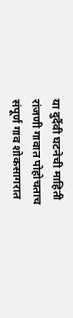या दुर्दैवी घटनेची माहिती रांजणी गावात पोहोचताच संपूर्ण गाव शोकसागरात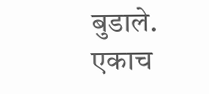बुडाले. एकाच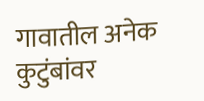गावातील अनेक कुटुंबांवर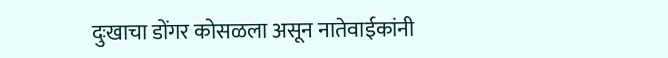दुःखाचा डोंगर कोसळला असून नातेवाईकांनी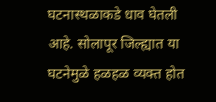घटनास्थळाकडे धाव घेतली आहे. सोलापूर जिल्ह्यात या घटनेमुळे हळहळ व्यक्त होत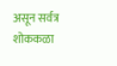असून सर्वत्र शोककळा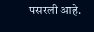पसरली आहे.